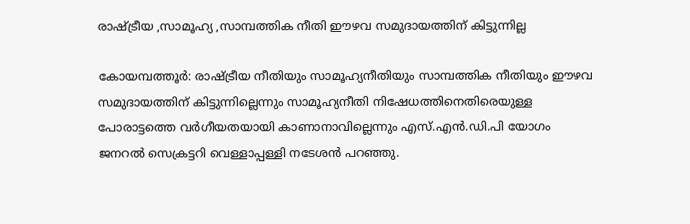രാഷ്ട്രീയ ,സാമൂഹ്യ ,സാമ്പത്തിക നീതി ഈഴവ സമുദായത്തിന് കിട്ടുന്നില്ല

കോയമ്പത്തൂര്‍: രാഷ്ട്രീയ നീതിയും സാമൂഹ്യനീതിയും സാമ്പത്തിക നീതിയും ഈഴവ സമുദായത്തിന് കിട്ടുന്നില്ലെന്നും സാമൂഹ്യനീതി നിഷേധത്തിനെതിരെയുള്ള പോരാട്ടത്തെ വര്‍ഗീയതയായി കാണാനാവില്ലെന്നും എസ്.എന്‍.ഡി.പി യോഗം ജനറല്‍ സെക്രട്ടറി വെള്ളാപ്പള്ളി നടേശന്‍ പറഞ്ഞു.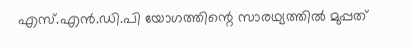എസ്.എന്‍.ഡി.പി യോഗത്തിന്റെ സാരഥ്യത്തില്‍ മുപ്പത്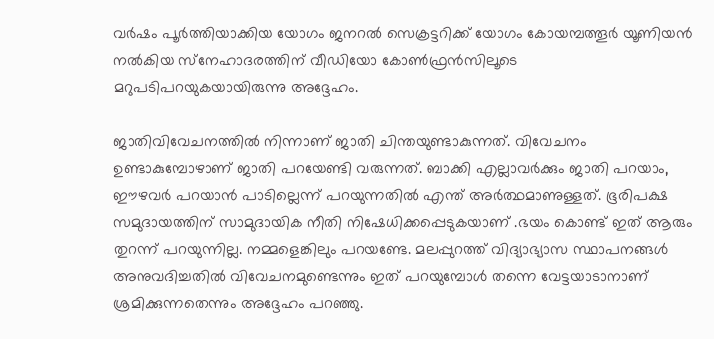വര്‍ഷം പൂര്‍ത്തിയാക്കിയ യോഗം ജനറല്‍ സെക്രട്ടറിക്ക് യോഗം കോയമ്പത്തൂര്‍ യൂണിയന്‍ നല്‍കിയ സ്‌നേഹാദരത്തിന് വീഡിയോ കോണ്‍ഫ്രന്‍സിലൂടെ മറുപടിപറയുകയായിരുന്നു അദ്ദേഹം.

ജാതിവിവേചനത്തില്‍ നിന്നാണ് ജാതി ചിന്തയുണ്ടാകുന്നത്. വിവേചനം ഉണ്ടാകുമ്പോഴാണ് ജാതി പറയേണ്ടി വരുന്നത്. ബാക്കി എല്ലാവര്‍ക്കും ജാതി പറയാം, ഈഴവര്‍ പറയാന്‍ പാടില്ലെന്ന് പറയുന്നതില്‍ എന്ത് അര്‍ത്ഥമാണുള്ളത്. ഭൂരിപക്ഷ സമുദായത്തിന് സാമുദായിക നീതി നിഷേധിക്കപ്പെടുകയാണ് .ഭയം കൊണ്ട് ഇത് ആരും തുറന്ന് പറയുന്നില്ല. നമ്മളെങ്കിലും പറയണ്ടേ. മലപ്പുറത്ത് വിദ്യാഭ്യാസ സ്ഥാപനങ്ങള്‍ അനുവദിച്ചതില്‍ വിവേചനമുണ്ടെന്നും ഇത് പറയുമ്പോള്‍ തന്നെ വേട്ടയാടാനാണ് ശ്രമിക്കുന്നതെന്നും അദ്ദേഹം പറഞ്ഞു.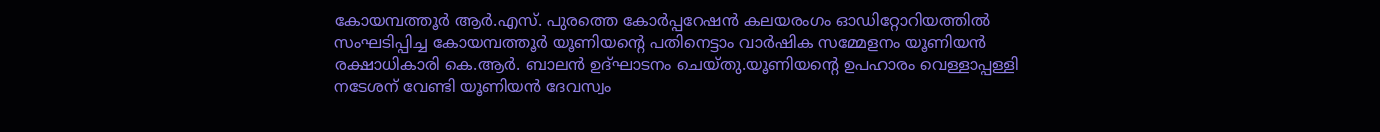കോയമ്പത്തൂര്‍ ആര്‍.എസ്. പുരത്തെ കോര്‍പ്പറേഷന്‍ കലയരംഗം ഓഡിറ്റോറിയത്തില്‍ സംഘടിപ്പിച്ച കോയമ്പത്തൂര്‍ യൂണിയന്റെ പതിനെട്ടാം വാര്‍ഷിക സമ്മേളനം യൂണിയന്‍ രക്ഷാധികാരി കെ.ആര്‍. ബാലന്‍ ഉദ്ഘാടനം ചെയ്തു.യൂണിയന്റെ ഉപഹാരം വെള്ളാപ്പള്ളി നടേശന് വേണ്ടി യൂണിയന്‍ ദേവസ്വം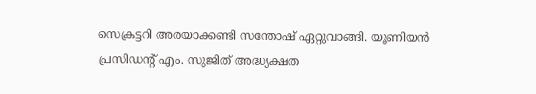സെക്രട്ടറി അരയാക്കണ്ടി സന്തോഷ് ഏറ്റുവാങ്ങി. യൂണിയന്‍ പ്രസിഡന്റ് എം. സുജിത് അദ്ധ്യക്ഷത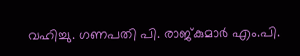വഹിച്ചു. ഗണപതി പി. രാജ്കുമാര്‍ എം.പി.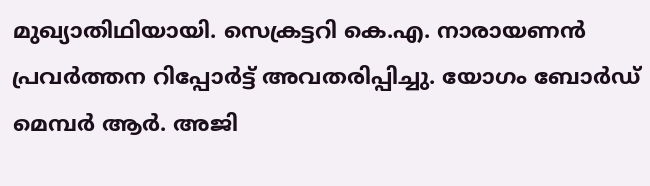മുഖ്യാതിഥിയായി. സെക്രട്ടറി കെ.എ. നാരായണന്‍ പ്രവര്‍ത്തന റിപ്പോര്‍ട്ട് അവതരിപ്പിച്ചു. യോഗം ബോര്‍ഡ് മെമ്പര്‍ ആര്‍. അജി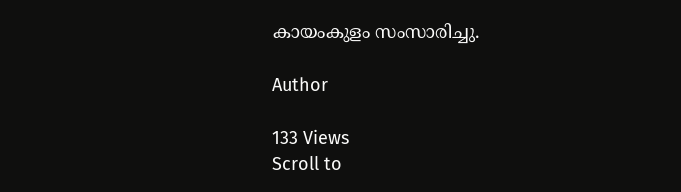കായംകുളം സംസാരിച്ചു.

Author

133 Views
Scroll to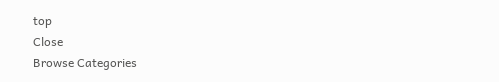top
Close
Browse Categories